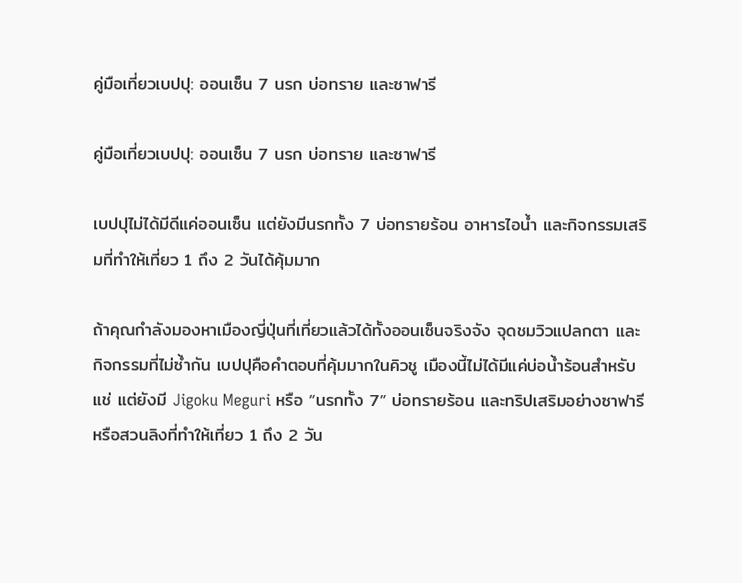คู่มือเที่ยวเบปปุ: ออนเซ็น 7 นรก บ่อทราย และซาฟารี

คู่มือเที่ยวเบปปุ: ออนเซ็น 7 นรก บ่อทราย และซาฟารี

เบปปุไม่ได้มีดีแค่ออนเซ็น แต่ยังมีนรกทั้ง 7 บ่อทรายร้อน อาหารไอน้ำ และกิจกรรมเสริมที่ทำให้เที่ยว 1 ถึง 2 วันได้คุ้มมาก

ถ้าคุณกำลังมองหาเมืองญี่ปุ่นที่เที่ยวแล้วได้ทั้งออนเซ็นจริงจัง จุดชมวิวแปลกตา และกิจกรรมที่ไม่ซ้ำกัน เบปปุคือคำตอบที่คุ้มมากในคิวชู เมืองนี้ไม่ได้มีแค่บ่อน้ำร้อนสำหรับแช่ แต่ยังมี Jigoku Meguri หรือ “นรกทั้ง 7” บ่อทรายร้อน และทริปเสริมอย่างซาฟารีหรือสวนลิงที่ทำให้เที่ยว 1 ถึง 2 วัน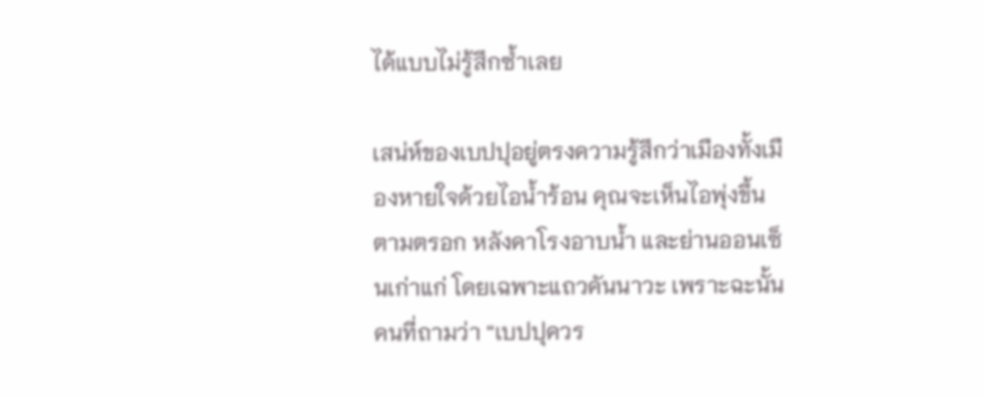ได้แบบไม่รู้สึกซ้ำเลย

เสน่ห์ของเบปปุอยู่ตรงความรู้สึกว่าเมืองทั้งเมืองหายใจด้วยไอน้ำร้อน คุณจะเห็นไอพุ่งขึ้นตามตรอก หลังคาโรงอาบน้ำ และย่านออนเซ็นเก่าแก่ โดยเฉพาะแถวคันนาวะ เพราะฉะนั้นคนที่ถามว่า “เบปปุควร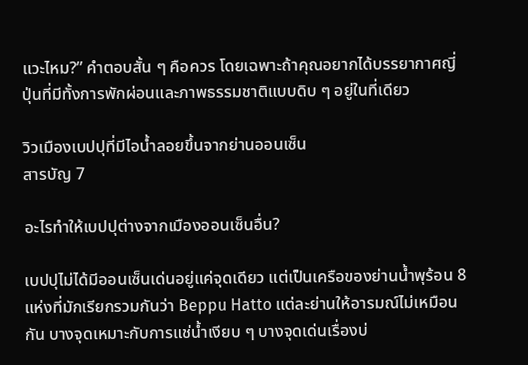แวะไหม?” คำตอบสั้น ๆ คือควร โดยเฉพาะถ้าคุณอยากได้บรรยากาศญี่ปุ่นที่มีทั้งการพักผ่อนและภาพธรรมชาติแบบดิบ ๆ อยู่ในที่เดียว

วิวเมืองเบปปุที่มีไอน้ำลอยขึ้นจากย่านออนเซ็น
สารบัญ 7

อะไรทำให้เบปปุต่างจากเมืองออนเซ็นอื่น?

เบปปุไม่ได้มีออนเซ็นเด่นอยู่แค่จุดเดียว แต่เป็นเครือของย่านน้ำพุร้อน 8 แห่งที่มักเรียกรวมกันว่า Beppu Hatto แต่ละย่านให้อารมณ์ไม่เหมือนกัน บางจุดเหมาะกับการแช่น้ำเงียบ ๆ บางจุดเด่นเรื่องบ่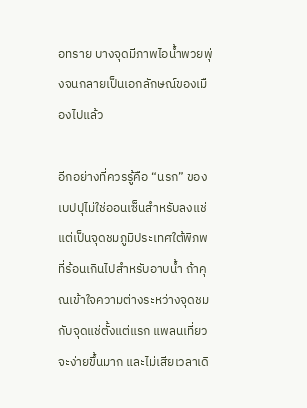อทราย บางจุดมีภาพไอน้ำพวยพุ่งจนกลายเป็นเอกลักษณ์ของเมืองไปแล้ว

อีกอย่างที่ควรรู้คือ “นรก” ของเบปปุไม่ใช่ออนเซ็นสำหรับลงแช่ แต่เป็นจุดชมภูมิประเทศใต้พิภพที่ร้อนเกินไปสำหรับอาบน้ำ ถ้าคุณเข้าใจความต่างระหว่างจุดชมกับจุดแช่ตั้งแต่แรก แพลนเที่ยวจะง่ายขึ้นมาก และไม่เสียเวลาเดิ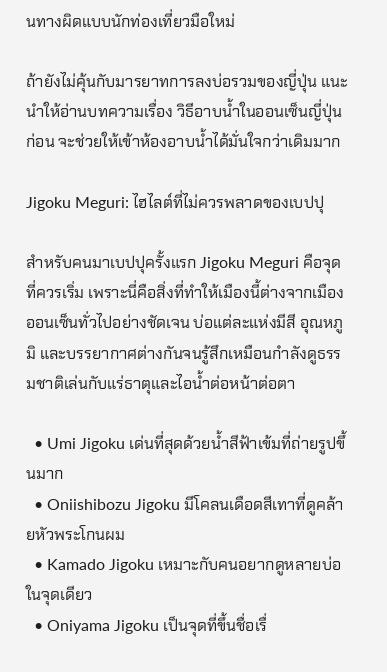นทางผิดแบบนักท่องเที่ยวมือใหม่

ถ้ายังไม่คุ้นกับมารยาทการลงบ่อรวมของญี่ปุ่น แนะนำให้อ่านบทความเรื่อง วิธีอาบน้ำในออนเซ็นญี่ปุ่น ก่อน จะช่วยให้เข้าห้องอาบน้ำได้มั่นใจกว่าเดิมมาก

Jigoku Meguri: ไฮไลต์ที่ไม่ควรพลาดของเบปปุ

สำหรับคนมาเบปปุครั้งแรก Jigoku Meguri คือจุดที่ควรเริ่ม เพราะนี่คือสิ่งที่ทำให้เมืองนี้ต่างจากเมืองออนเซ็นทั่วไปอย่างชัดเจน บ่อแต่ละแห่งมีสี อุณหภูมิ และบรรยากาศต่างกันจนรู้สึกเหมือนกำลังดูธรรมชาติเล่นกับแร่ธาตุและไอน้ำต่อหน้าต่อตา

  • Umi Jigoku เด่นที่สุดด้วยน้ำสีฟ้าเข้มที่ถ่ายรูปขึ้นมาก
  • Oniishibozu Jigoku มีโคลนเดือดสีเทาที่ดูคล้ายหัวพระโกนผม
  • Kamado Jigoku เหมาะกับคนอยากดูหลายบ่อในจุดเดียว
  • Oniyama Jigoku เป็นจุดที่ขึ้นชื่อเรื่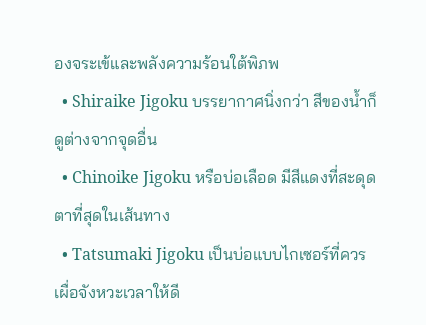องจระเข้และพลังความร้อนใต้พิภพ
  • Shiraike Jigoku บรรยากาศนิ่งกว่า สีของน้ำก็ดูต่างจากจุดอื่น
  • Chinoike Jigoku หรือบ่อเลือด มีสีแดงที่สะดุดตาที่สุดในเส้นทาง
  • Tatsumaki Jigoku เป็นบ่อแบบไกเซอร์ที่ควรเผื่อจังหวะเวลาให้ดี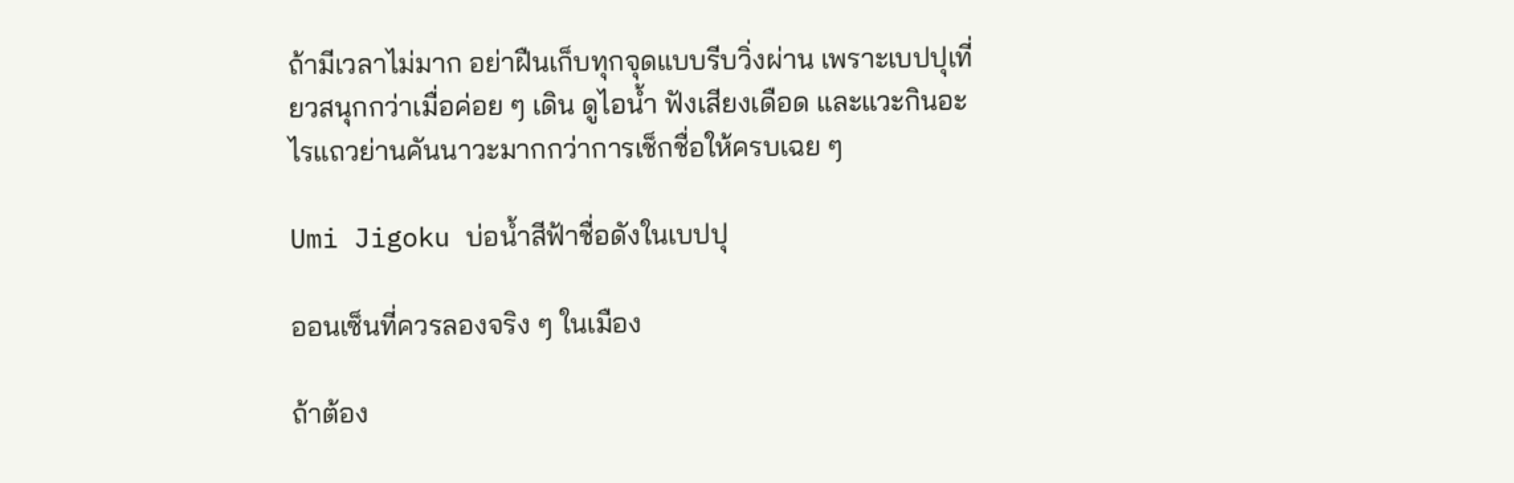ถ้ามีเวลาไม่มาก อย่าฝืนเก็บทุกจุดแบบรีบวิ่งผ่าน เพราะเบปปุเที่ยวสนุกกว่าเมื่อค่อย ๆ เดิน ดูไอน้ำ ฟังเสียงเดือด และแวะกินอะไรแถวย่านคันนาวะมากกว่าการเช็กชื่อให้ครบเฉย ๆ

Umi Jigoku บ่อน้ำสีฟ้าชื่อดังในเบปปุ

ออนเซ็นที่ควรลองจริง ๆ ในเมือง

ถ้าต้อง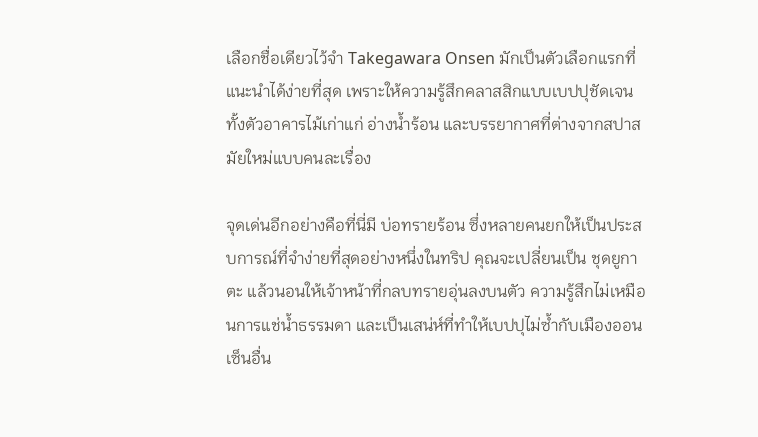เลือกชื่อเดียวไว้จำ Takegawara Onsen มักเป็นตัวเลือกแรกที่แนะนำได้ง่ายที่สุด เพราะให้ความรู้สึกคลาสสิกแบบเบปปุชัดเจน ทั้งตัวอาคารไม้เก่าแก่ อ่างน้ำร้อน และบรรยากาศที่ต่างจากสปาสมัยใหม่แบบคนละเรื่อง

จุดเด่นอีกอย่างคือที่นี่มี บ่อทรายร้อน ซึ่งหลายคนยกให้เป็นประสบการณ์ที่จำง่ายที่สุดอย่างหนึ่งในทริป คุณจะเปลี่ยนเป็น ชุดยูกาตะ แล้วนอนให้เจ้าหน้าที่กลบทรายอุ่นลงบนตัว ความรู้สึกไม่เหมือนการแช่น้ำธรรมดา และเป็นเสน่ห์ที่ทำให้เบปปุไม่ซ้ำกับเมืองออนเซ็นอื่น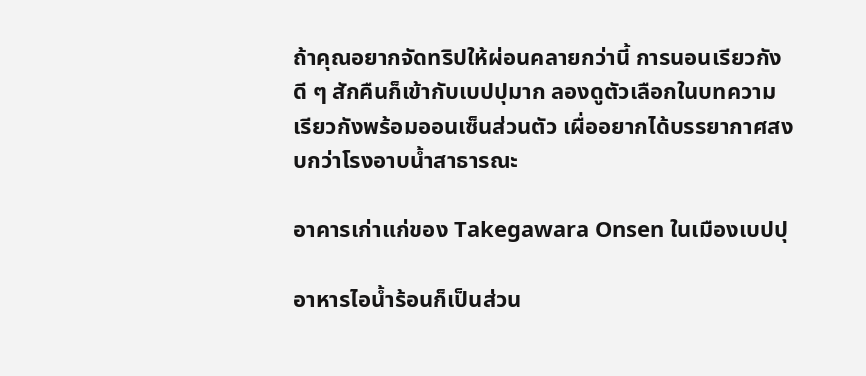ถ้าคุณอยากจัดทริปให้ผ่อนคลายกว่านี้ การนอนเรียวกังดี ๆ สักคืนก็เข้ากับเบปปุมาก ลองดูตัวเลือกในบทความ เรียวกังพร้อมออนเซ็นส่วนตัว เผื่ออยากได้บรรยากาศสงบกว่าโรงอาบน้ำสาธารณะ

อาคารเก่าแก่ของ Takegawara Onsen ในเมืองเบปปุ

อาหารไอน้ำร้อนก็เป็นส่วน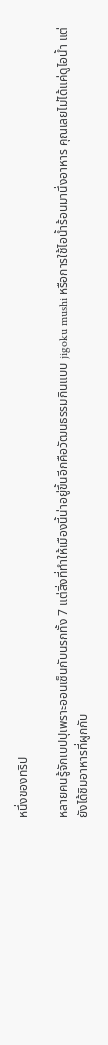หนึ่งของทริป

หลายคนรู้จักเบปปุเพราะออนเซ็นกับนรกทั้ง 7 แต่สิ่งที่ทำให้เมืองนี้น่าอยู่ขึ้นอีกคือวัฒนธรรมกินแบบ jigoku mushi หรือการใช้ไอน้ำร้อนมานึ่งอาหาร คุณเลยไม่ได้แค่ดูไอน้ำ แต่ยังได้ชิมอาหารที่ผูกกับ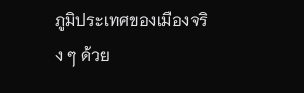ภูมิประเทศของเมืองจริง ๆ ด้วย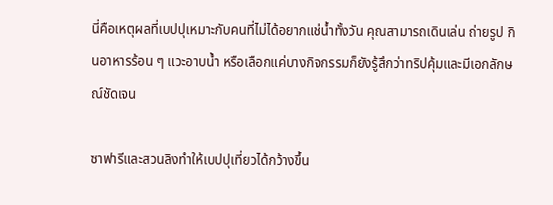นี่คือเหตุผลที่เบปปุเหมาะกับคนที่ไม่ได้อยากแช่น้ำทั้งวัน คุณสามารถเดินเล่น ถ่ายรูป กินอาหารร้อน ๆ แวะอาบน้ำ หรือเลือกแค่บางกิจกรรมก็ยังรู้สึกว่าทริปคุ้มและมีเอกลักษณ์ชัดเจน

ซาฟารีและสวนลิงทำให้เบปปุเที่ยวได้กว้างขึ้น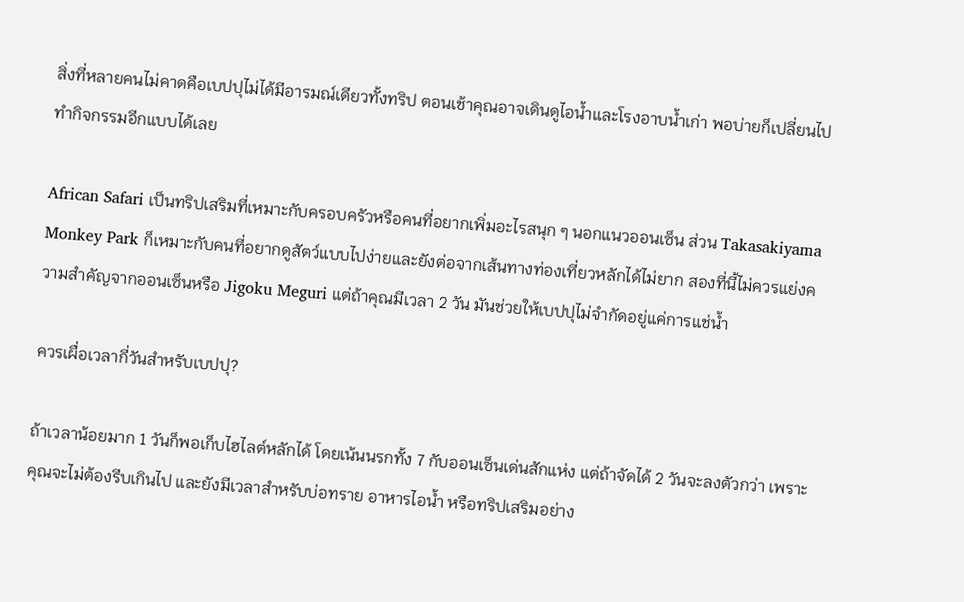สิ่งที่หลายคนไม่คาดคือเบปปุไม่ได้มีอารมณ์เดียวทั้งทริป ตอนเช้าคุณอาจเดินดูไอน้ำและโรงอาบน้ำเก่า พอบ่ายก็เปลี่ยนไปทำกิจกรรมอีกแบบได้เลย

African Safari เป็นทริปเสริมที่เหมาะกับครอบครัวหรือคนที่อยากเพิ่มอะไรสนุก ๆ นอกแนวออนเซ็น ส่วน Takasakiyama Monkey Park ก็เหมาะกับคนที่อยากดูสัตว์แบบไปง่ายและยังต่อจากเส้นทางท่องเที่ยวหลักได้ไม่ยาก สองที่นี้ไม่ควรแย่งความสำคัญจากออนเซ็นหรือ Jigoku Meguri แต่ถ้าคุณมีเวลา 2 วัน มันช่วยให้เบปปุไม่จำกัดอยู่แค่การแช่น้ำ

ควรเผื่อเวลากี่วันสำหรับเบปปุ?

ถ้าเวลาน้อยมาก 1 วันก็พอเก็บไฮไลต์หลักได้ โดยเน้นนรกทั้ง 7 กับออนเซ็นเด่นสักแห่ง แต่ถ้าจัดได้ 2 วันจะลงตัวกว่า เพราะคุณจะไม่ต้องรีบเกินไป และยังมีเวลาสำหรับบ่อทราย อาหารไอน้ำ หรือทริปเสริมอย่าง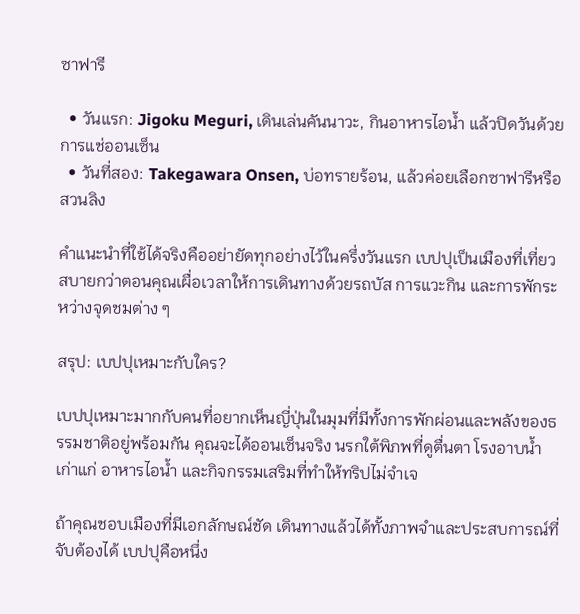ซาฟารี

  • วันแรก: Jigoku Meguri, เดินเล่นคันนาวะ, กินอาหารไอน้ำ แล้วปิดวันด้วยการแช่ออนเซ็น
  • วันที่สอง: Takegawara Onsen, บ่อทรายร้อน, แล้วค่อยเลือกซาฟารีหรือสวนลิง

คำแนะนำที่ใช้ได้จริงคืออย่ายัดทุกอย่างไว้ในครึ่งวันแรก เบปปุเป็นเมืองที่เที่ยวสบายกว่าตอนคุณเผื่อเวลาให้การเดินทางด้วยรถบัส การแวะกิน และการพักระหว่างจุดชมต่าง ๆ

สรุป: เบปปุเหมาะกับใคร?

เบปปุเหมาะมากกับคนที่อยากเห็นญี่ปุ่นในมุมที่มีทั้งการพักผ่อนและพลังของธรรมชาติอยู่พร้อมกัน คุณจะได้ออนเซ็นจริง นรกใต้พิภพที่ดูตื่นตา โรงอาบน้ำเก่าแก่ อาหารไอน้ำ และกิจกรรมเสริมที่ทำให้ทริปไม่จำเจ

ถ้าคุณชอบเมืองที่มีเอกลักษณ์ชัด เดินทางแล้วได้ทั้งภาพจำและประสบการณ์ที่จับต้องได้ เบปปุคือหนึ่ง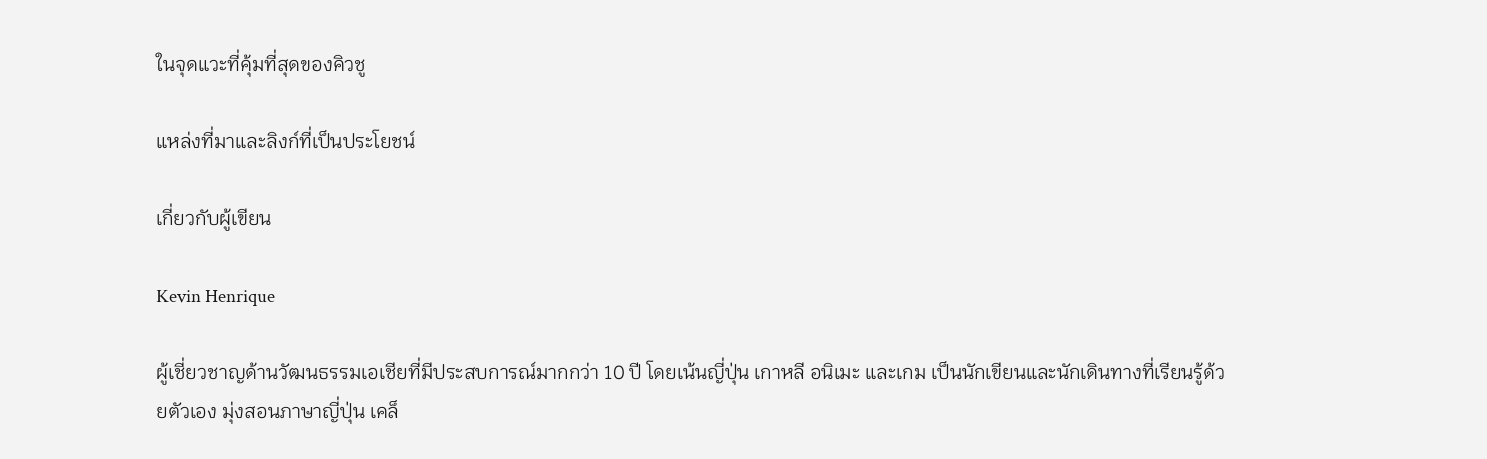ในจุดแวะที่คุ้มที่สุดของคิวชู

แหล่งที่มาและลิงก์ที่เป็นประโยชน์

เกี่ยวกับผู้เขียน

Kevin Henrique

ผู้เชี่ยวชาญด้านวัฒนธรรมเอเชียที่มีประสบการณ์มากกว่า 10 ปี โดยเน้นญี่ปุ่น เกาหลี อนิเมะ และเกม เป็นนักเขียนและนักเดินทางที่เรียนรู้ด้วยตัวเอง มุ่งสอนภาษาญี่ปุ่น เคล็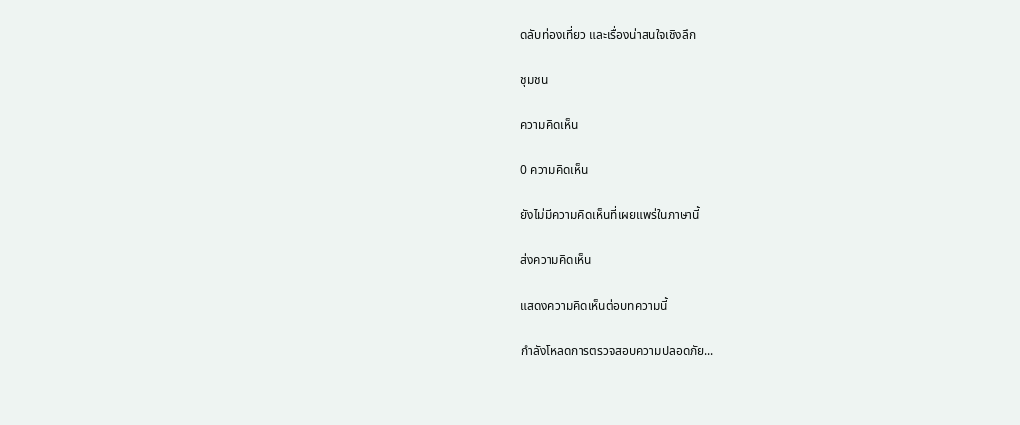ดลับท่องเที่ยว และเรื่องน่าสนใจเชิงลึก

ชุมชน

ความคิดเห็น

0 ความคิดเห็น

ยังไม่มีความคิดเห็นที่เผยแพร่ในภาษานี้

ส่งความคิดเห็น

แสดงความคิดเห็นต่อบทความนี้

กำลังโหลดการตรวจสอบความปลอดภัย...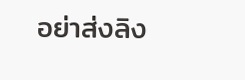อย่าส่งลิง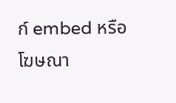ก์ embed หรือโฆษณา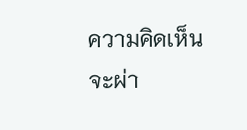ความคิดเห็นจะผ่า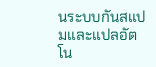นระบบกันสแปมและแปลอัตโน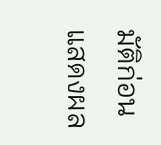มัติก่อนแสดงผล